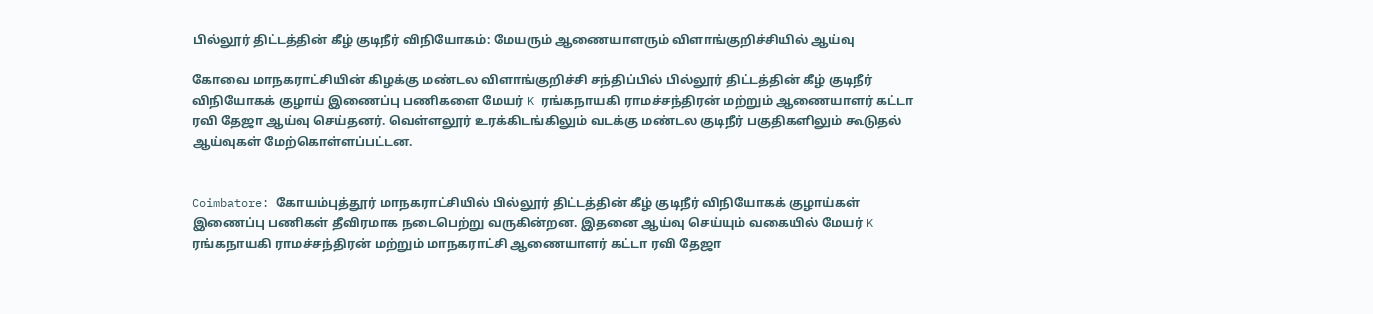பில்லூர் திட்டத்தின் கீழ் குடிநீர் விநியோகம்: மேயரும் ஆணையாளரும் விளாங்குறிச்சியில் ஆய்வு

கோவை மாநகராட்சியின் கிழக்கு மண்டல விளாங்குறிச்சி சந்திப்பில் பில்லூர் திட்டத்தின் கீழ் குடிநீர் விநியோகக் குழாய் இணைப்பு பணிகளை மேயர் K ரங்கநாயகி ராமச்சந்திரன் மற்றும் ஆணையாளர் கட்டா ரவி தேஜா ஆய்வு செய்தனர். வெள்ளலூர் உரக்கிடங்கிலும் வடக்கு மண்டல குடிநீர் பகுதிகளிலும் கூடுதல் ஆய்வுகள் மேற்கொள்ளப்பட்டன.


Coimbatore: கோயம்புத்தூர் மாநகராட்சியில் பில்லூர் திட்டத்தின் கீழ் குடிநீர் விநியோகக் குழாய்கள் இணைப்பு பணிகள் தீவிரமாக நடைபெற்று வருகின்றன. இதனை ஆய்வு செய்யும் வகையில் மேயர் K ரங்கநாயகி ராமச்சந்திரன் மற்றும் மாநகராட்சி ஆணையாளர் கட்டா ரவி தேஜா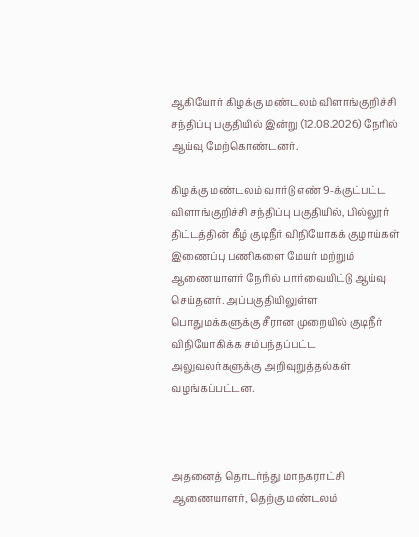ஆகியோர் கிழக்கு மண்டலம் விளாங்குறிச்சி சந்திப்பு பகுதியில் இன்று (12.08.2026) நேரில் ஆய்வு மேற்கொண்டனர்.

கிழக்கு மண்டலம் வார்டு எண் 9-க்குட்பட்ட விளாங்குறிச்சி சந்திப்பு பகுதியில், பில்லூர் திட்டத்தின் கீழ் குடிநீர் விநியோகக் குழாய்கள் இணைப்பு பணிகளை மேயர் மற்றும் ஆணையாளர் நேரில் பார்வையிட்டு ஆய்வு செய்தனர். அப்பகுதியிலுள்ள பொதுமக்களுக்கு சீரான முறையில் குடிநீர் விநியோகிக்க சம்பந்தப்பட்ட அலுவலர்களுக்கு அறிவுறுத்தல்கள் வழங்கப்பட்டன.



அதனைத் தொடர்ந்து மாநகராட்சி ஆணையாளர், தெற்கு மண்டலம்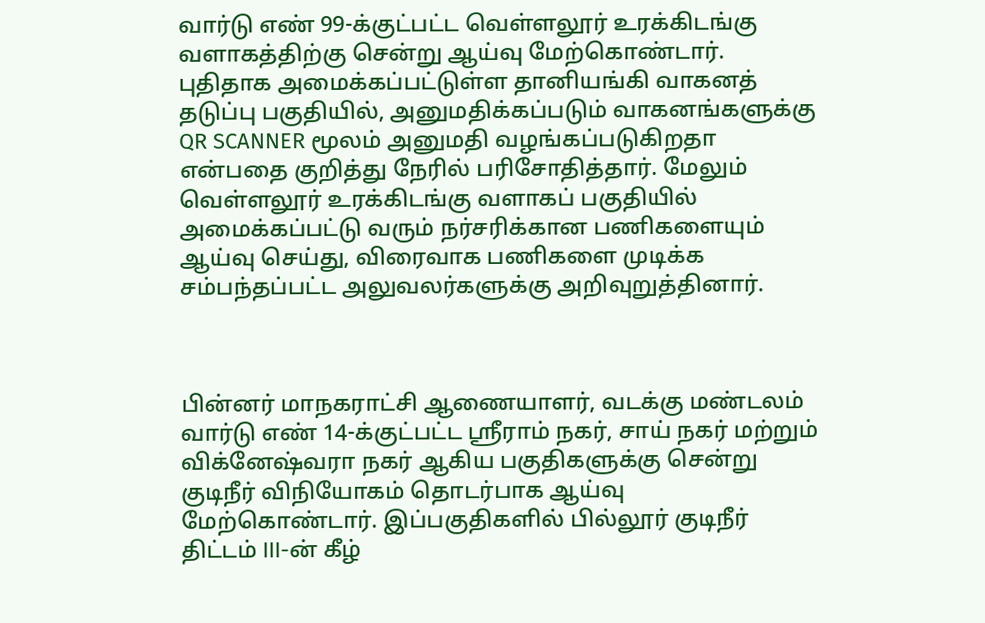வார்டு எண் 99-க்குட்பட்ட வெள்ளலூர் உரக்கிடங்கு வளாகத்திற்கு சென்று ஆய்வு மேற்கொண்டார். புதிதாக அமைக்கப்பட்டுள்ள தானியங்கி வாகனத் தடுப்பு பகுதியில், அனுமதிக்கப்படும் வாகனங்களுக்கு QR SCANNER மூலம் அனுமதி வழங்கப்படுகிறதா என்பதை குறித்து நேரில் பரிசோதித்தார். மேலும் வெள்ளலூர் உரக்கிடங்கு வளாகப் பகுதியில் அமைக்கப்பட்டு வரும் நர்சரிக்கான பணிகளையும் ஆய்வு செய்து, விரைவாக பணிகளை முடிக்க சம்பந்தப்பட்ட அலுவலர்களுக்கு அறிவுறுத்தினார்.



பின்னர் மாநகராட்சி ஆணையாளர், வடக்கு மண்டலம் வார்டு எண் 14-க்குட்பட்ட ஸ்ரீராம் நகர், சாய் நகர் மற்றும் விக்னேஷ்வரா நகர் ஆகிய பகுதிகளுக்கு சென்று குடிநீர் விநியோகம் தொடர்பாக ஆய்வு மேற்கொண்டார். இப்பகுதிகளில் பில்லூர் குடிநீர் திட்டம் III-ன் கீழ்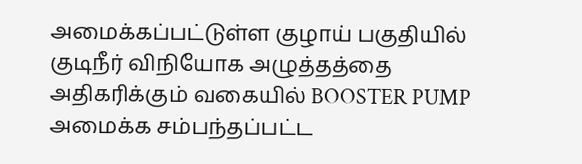அமைக்கப்பட்டுள்ள குழாய் பகுதியில் குடிநீர் விநியோக அழுத்தத்தை அதிகரிக்கும் வகையில் BOOSTER PUMP அமைக்க சம்பந்தப்பட்ட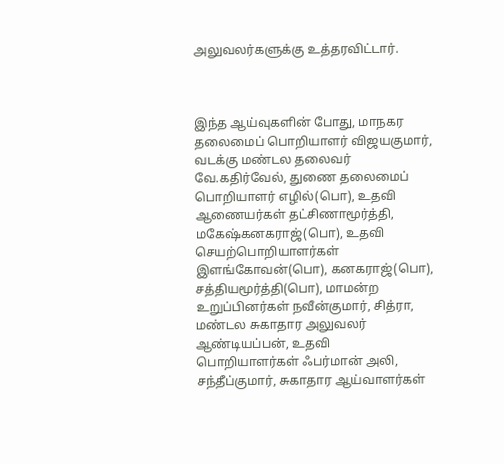அலுவலர்களுக்கு உத்தரவிட்டார்.



இந்த ஆய்வுகளின் போது, மாநகர தலைமைப் பொறியாளர் விஜயகுமார், வடக்கு மண்டல தலைவர் வே.கதிர்வேல், துணை தலைமைப் பொறியாளர் எழில்(பொ), உதவி ஆணையர்கள் தட்சிணாமூர்த்தி, மகேஷ்கனகராஜ்(பொ), உதவி செயற்பொறியாளர்கள் இளங்கோவன்(பொ), கனகராஜ்(பொ), சத்தியமூர்த்தி(பொ), மாமன்ற உறுப்பினர்கள் நவீன்குமார், சித்ரா, மண்டல சுகாதார அலுவலர் ஆண்டியப்பன், உதவி பொறியாளர்கள் ஃபர்மான் அலி, சந்தீப்குமார், சுகாதார ஆய்வாளர்கள்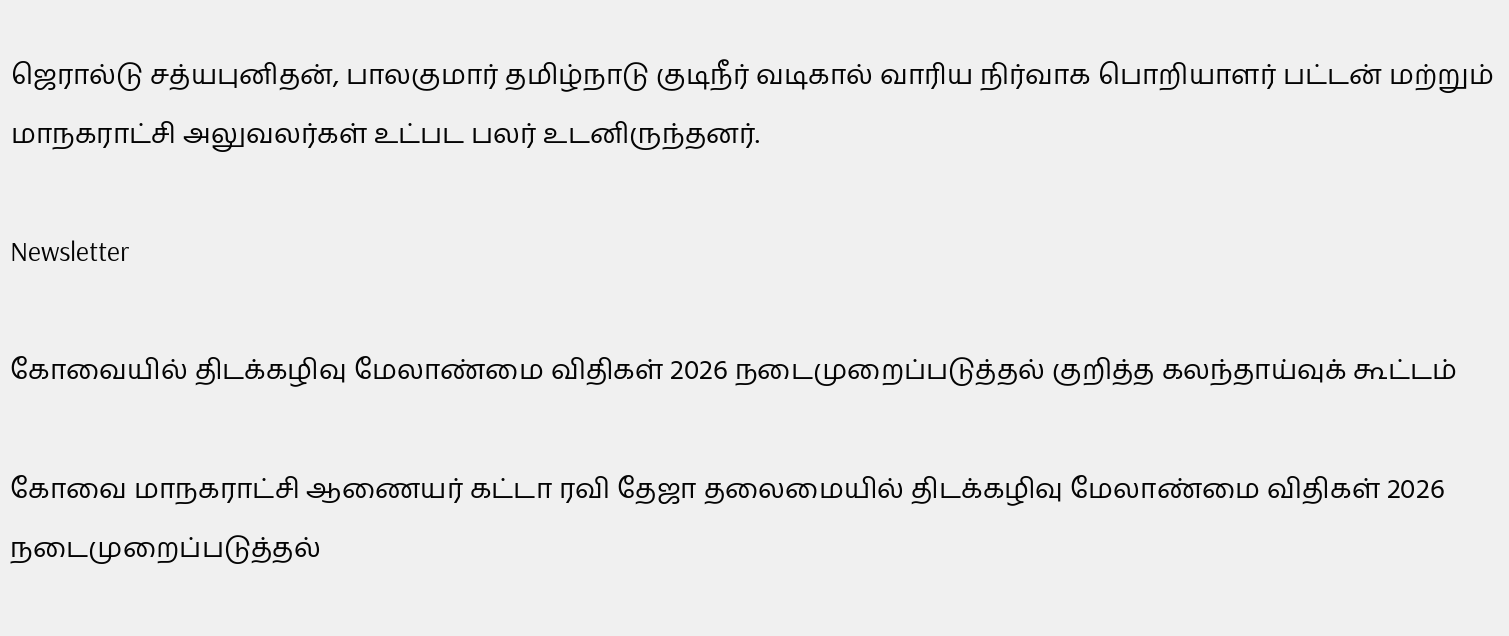ஜெரால்டு சத்யபுனிதன், பாலகுமார் தமிழ்நாடு குடிநீர் வடிகால் வாரிய நிர்வாக பொறியாளர் பட்டன் மற்றும் மாநகராட்சி அலுவலர்கள் உட்பட பலர் உடனிருந்தனர்.

Newsletter

கோவையில் திடக்கழிவு மேலாண்மை விதிகள் 2026 நடைமுறைப்படுத்தல் குறித்த கலந்தாய்வுக் கூட்டம்

கோவை மாநகராட்சி ஆணையர் கட்டா ரவி தேஜா தலைமையில் திடக்கழிவு மேலாண்மை விதிகள் 2026 நடைமுறைப்படுத்தல்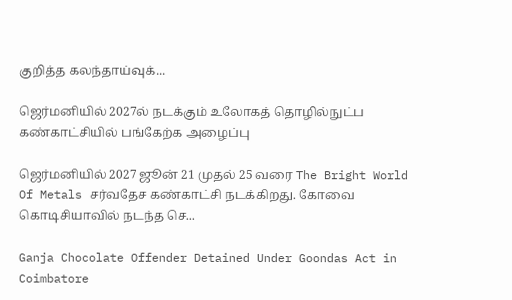குறித்த கலந்தாய்வுக்...

ஜெர்மனியில் 2027ல் நடக்கும் உலோகத் தொழில்நுட்ப கண்காட்சியில் பங்கேற்க அழைப்பு

ஜெர்மனியில் 2027 ஜூன் 21 முதல் 25 வரை The Bright World Of Metals சர்வதேச கண்காட்சி நடக்கிறது. கோவை கொடிசியாவில் நடந்த செ...

Ganja Chocolate Offender Detained Under Goondas Act in Coimbatore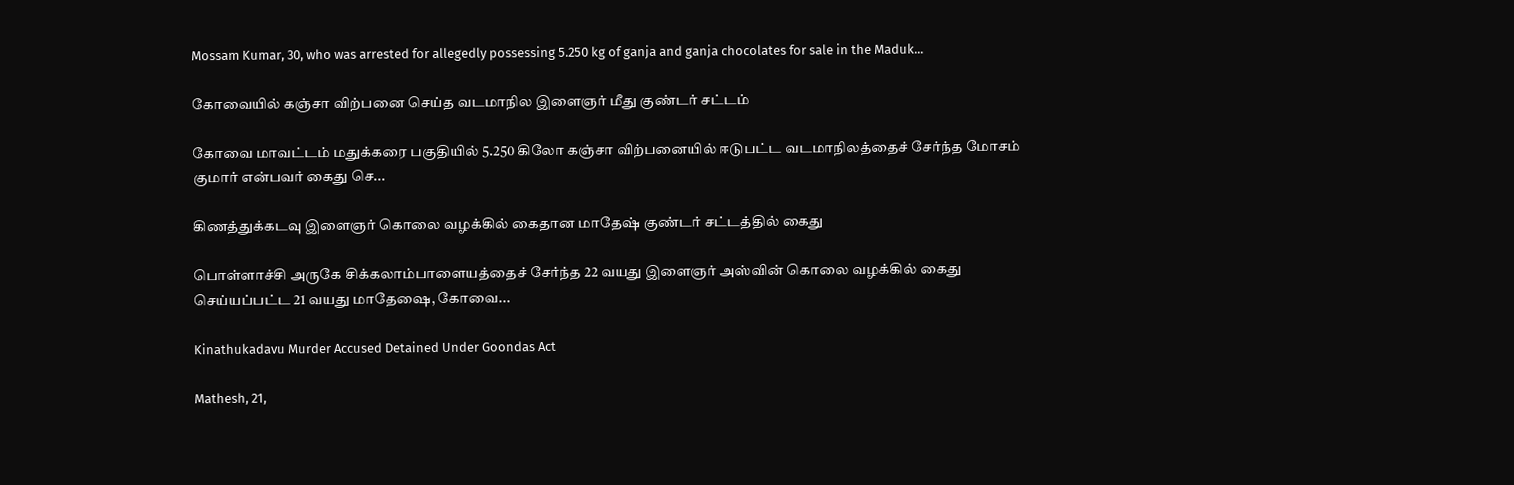Mossam Kumar, 30, who was arrested for allegedly possessing 5.250 kg of ganja and ganja chocolates for sale in the Maduk...

கோவையில் கஞ்சா விற்பனை செய்த வடமாநில இளைஞர் மீது குண்டர் சட்டம்

கோவை மாவட்டம் மதுக்கரை பகுதியில் 5.250 கிலோ கஞ்சா விற்பனையில் ஈடுபட்ட வடமாநிலத்தைச் சேர்ந்த மோசம் குமார் என்பவர் கைது செ...

கிணத்துக்கடவு இளைஞர் கொலை வழக்கில் கைதான மாதேஷ் குண்டர் சட்டத்தில் கைது

பொள்ளாச்சி அருகே சிக்கலாம்பாளையத்தைச் சேர்ந்த 22 வயது இளைஞர் அஸ்வின் கொலை வழக்கில் கைது செய்யப்பட்ட 21 வயது மாதேஷை, கோவை...

Kinathukadavu Murder Accused Detained Under Goondas Act

Mathesh, 21,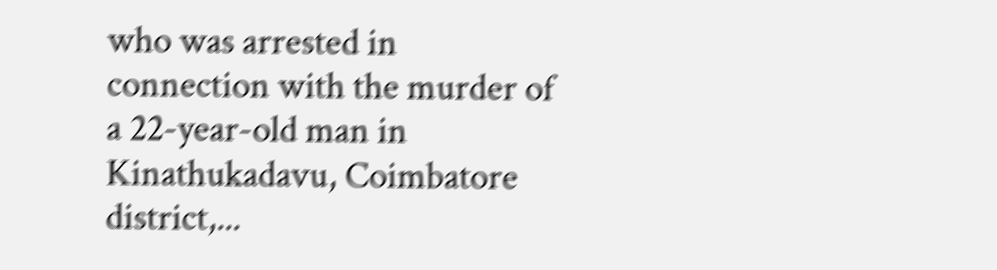who was arrested in connection with the murder of a 22-year-old man in Kinathukadavu, Coimbatore district,...